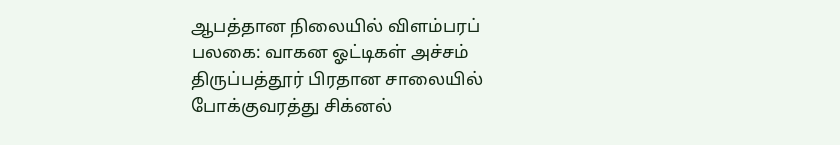ஆபத்தான நிலையில் விளம்பரப் பலகை: வாகன ஓட்டிகள் அச்சம்
திருப்பத்தூர் பிரதான சாலையில் போக்குவரத்து சிக்னல்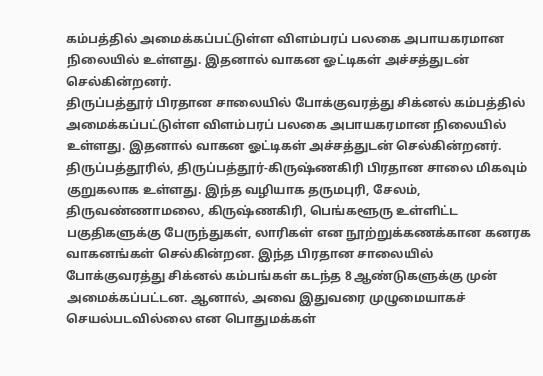கம்பத்தில் அமைக்கப்பட்டுள்ள விளம்பரப் பலகை அபாயகரமான நிலையில் உள்ளது. இதனால் வாகன ஓட்டிகள் அச்சத்துடன் செல்கின்றனர்.
திருப்பத்தூர் பிரதான சாலையில் போக்குவரத்து சிக்னல் கம்பத்தில் அமைக்கப்பட்டுள்ள விளம்பரப் பலகை அபாயகரமான நிலையில் உள்ளது. இதனால் வாகன ஓட்டிகள் அச்சத்துடன் செல்கின்றனர்.
திருப்பத்தூரில், திருப்பத்தூர்-கிருஷ்ணகிரி பிரதான சாலை மிகவும் குறுகலாக உள்ளது. இந்த வழியாக தருமபுரி, சேலம், திருவண்ணாமலை, கிருஷ்ணகிரி, பெங்களூரு உள்ளிட்ட பகுதிகளுக்கு பேருந்துகள், லாரிகள் என நூற்றுக்கணக்கான கனரக வாகனங்கள் செல்கின்றன. இந்த பிரதான சாலையில் போக்குவரத்து சிக்னல் கம்பங்கள் கடந்த 8 ஆண்டுகளுக்கு முன் அமைக்கப்பட்டன. ஆனால், அவை இதுவரை முழுமையாகச் செயல்படவில்லை என பொதுமக்கள்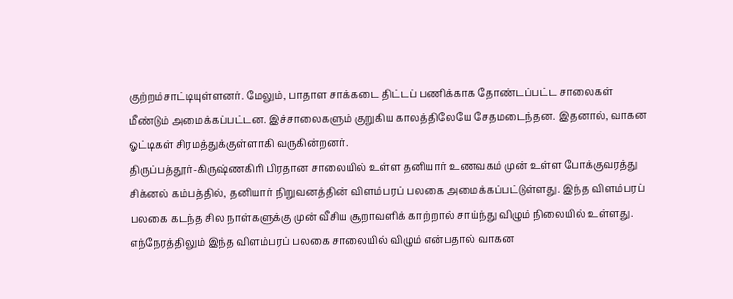குற்றம்சாட்டியுள்ளனர். மேலும், பாதாள சாக்கடை திட்டப் பணிக்காக தோண்டப்பட்ட சாலைகள் மீண்டும் அமைக்கப்பட்டன. இச்சாலைகளும் குறுகிய காலத்திலேயே சேதமடைந்தன. இதனால், வாகன ஓட்டிகள் சிரமத்துக்குள்ளாகி வருகின்றனர்.
திருப்பத்தூர்-கிருஷ்ணகிரி பிரதான சாலையில் உள்ள தனியார் உணவகம் முன் உள்ள போக்குவரத்து சிக்னல் கம்பத்தில், தனியார் நிறுவனத்தின் விளம்பரப் பலகை அமைக்கப்பட்டுள்ளது. இந்த விளம்பரப் பலகை கடந்த சில நாள்களுக்கு முன் வீசிய சூறாவளிக் காற்றால் சாய்ந்து விழும் நிலையில் உள்ளது. எந்நேரத்திலும் இந்த விளம்பரப் பலகை சாலையில் விழும் என்பதால் வாகன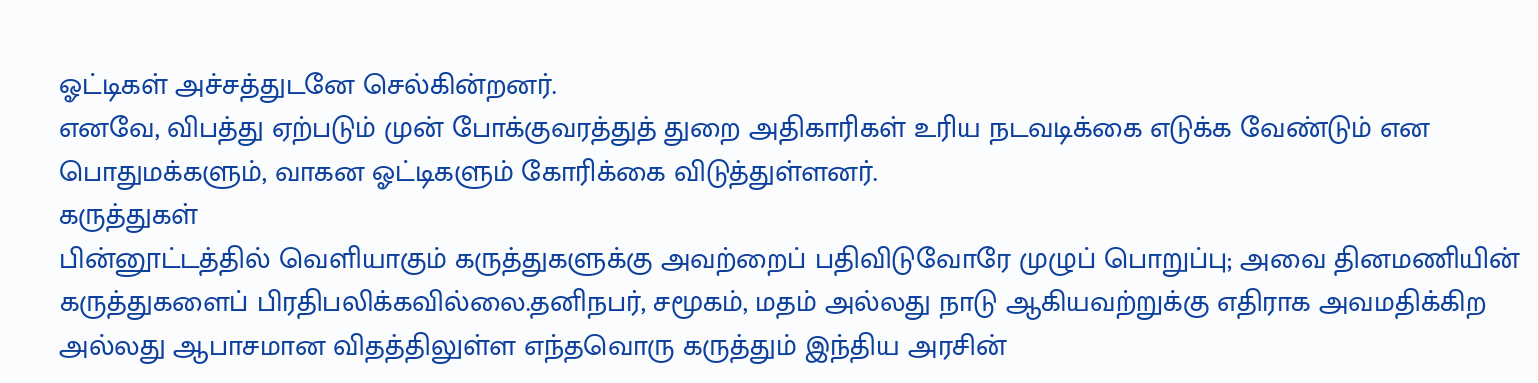ஓட்டிகள் அச்சத்துடனே செல்கின்றனர்.
எனவே, விபத்து ஏற்படும் முன் போக்குவரத்துத் துறை அதிகாரிகள் உரிய நடவடிக்கை எடுக்க வேண்டும் என பொதுமக்களும், வாகன ஓட்டிகளும் கோரிக்கை விடுத்துள்ளனர்.
கருத்துகள்
பின்னூட்டத்தில் வெளியாகும் கருத்துகளுக்கு அவற்றைப் பதிவிடுவோரே முழுப் பொறுப்பு; அவை தினமணியின் கருத்துகளைப் பிரதிபலிக்கவில்லை.தனிநபர், சமூகம், மதம் அல்லது நாடு ஆகியவற்றுக்கு எதிராக அவமதிக்கிற அல்லது ஆபாசமான விதத்திலுள்ள எந்தவொரு கருத்தும் இந்திய அரசின்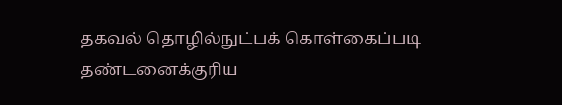தகவல் தொழில்நுட்பக் கொள்கைப்படி தண்டனைக்குரிய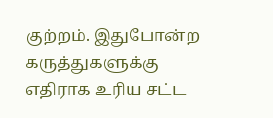குற்றம். இதுபோன்ற கருத்துகளுக்கு எதிராக உரிய சட்ட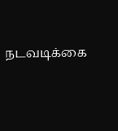நடவடிக்கை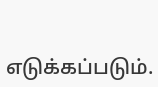எடுக்கப்படும்.